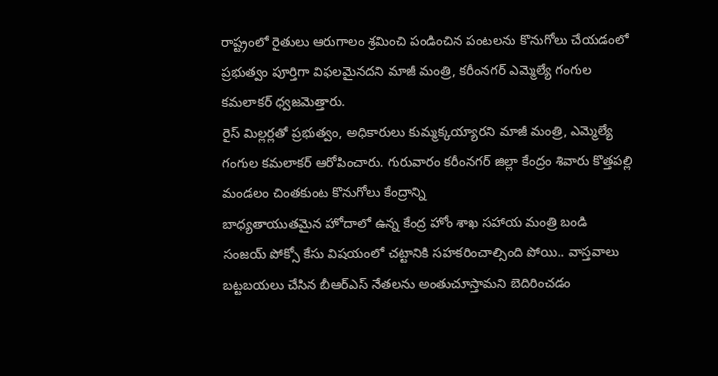రాష్ట్రంలో రైతులు ఆరుగాలం శ్రమించి పండించిన పంటలను కొనుగోలు చేయడంలో ప్రభుత్వం పూర్తిగా విఫలమైనదని మాజీ మంత్రి, కరీంనగర్ ఎమ్మెల్యే గంగుల కమలాకర్ ధ్వజమెత్తారు.
రైస్ మిల్లర్లతో ప్రభుత్వం, అధికారులు కుమ్మక్కయ్యారని మాజీ మంత్రి, ఎమ్మెల్యే గంగుల కమలాకర్ ఆరోపించారు. గురువారం కరీంనగర్ జిల్లా కేంద్రం శివారు కొత్తపల్లి మండలం చింతకుంట కొనుగోలు కేంద్రాన్ని
బాధ్యతాయుతమైన హోదాలో ఉన్న కేంద్ర హోం శాఖ సహాయ మంత్రి బండి సంజయ్ పోక్సో కేసు విషయంలో చట్టానికి సహకరించాల్సింది పోయి.. వాస్తవాలు బట్టబయలు చేసిన బీఆర్ఎస్ నేతలను అంతుచూస్తామని బెదిరించడం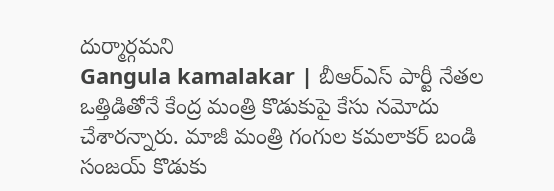దుర్మార్గమని
Gangula kamalakar | బీఆర్ఎస్ పార్టీ నేతల ఒత్తిడితోనే కేంద్ర మంత్రి కొడుకుపై కేసు నమోదు చేశారన్నారు. మాజీ మంత్రి గంగుల కమలాకర్ బండి సంజయ్ కొడుకు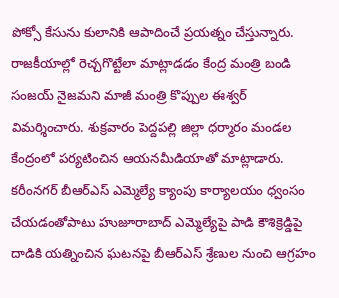పోక్సో కేసును కులానికి ఆపాదించే ప్రయత్నం చేస్తున్నారు.
రాజకీయాల్లో రెచ్చగొట్టేలా మాట్లాడడం కేంద్ర మంత్రి బండి సంజయ్ నైజమని మాజీ మంత్రి కొప్పుల ఈశ్వర్ విమర్శించారు. శుక్రవారం పెద్దపల్లి జిల్లా ధర్మారం మండల కేంద్రంలో పర్యటించిన ఆయనమీడియాతో మాట్లాడారు.
కరీంనగర్ బీఆర్ఎస్ ఎమ్మెల్యే క్యాంపు కార్యాలయం ధ్వంసం చేయడంతోపాటు హుజూరాబాద్ ఎమ్మెల్యేపై పాడి కౌశిక్రెడ్డిపై దాడికి యత్నించిన ఘటనపై బీఆర్ఎస్ శ్రేణుల నుంచి ఆగ్రహం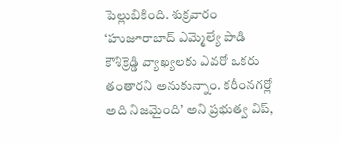పెల్లుబికింది. శుక్రవారం
‘హుజూరాబాద్ ఎమ్మెల్యే పాడి కౌశిక్రెడ్డి వ్యాఖ్యలకు ఎవరో ఒకరు తంతారని అనుకున్నాం. కరీంనగర్లో అది నిజమైంది’ అని ప్రభుత్వ విప్,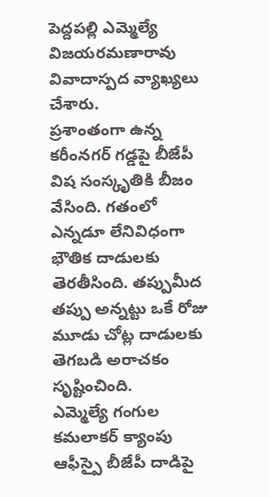పెద్దపల్లి ఎమ్మెల్యే విజయరమణారావు వివాదాస్పద వ్యాఖ్యలు చేశారు.
ప్రశాంతంగా ఉన్న కరీంనగర్ గడ్డపై బీజేపీ విష సంస్కృతికి బీజం వేసింది. గతంలో ఎన్నడూ లేనివిధంగా భౌతిక దాడులకు తెరతీసింది. తప్పుమీద తప్పు అన్నట్టు ఒకే రోజు మూడు చోట్ల దాడులకు తెగబడి అరాచకం సృష్టించింది.
ఎమ్మెల్యే గంగుల కమలాకర్ క్యాంపు ఆఫీస్పై బీజేపీ దాడిపై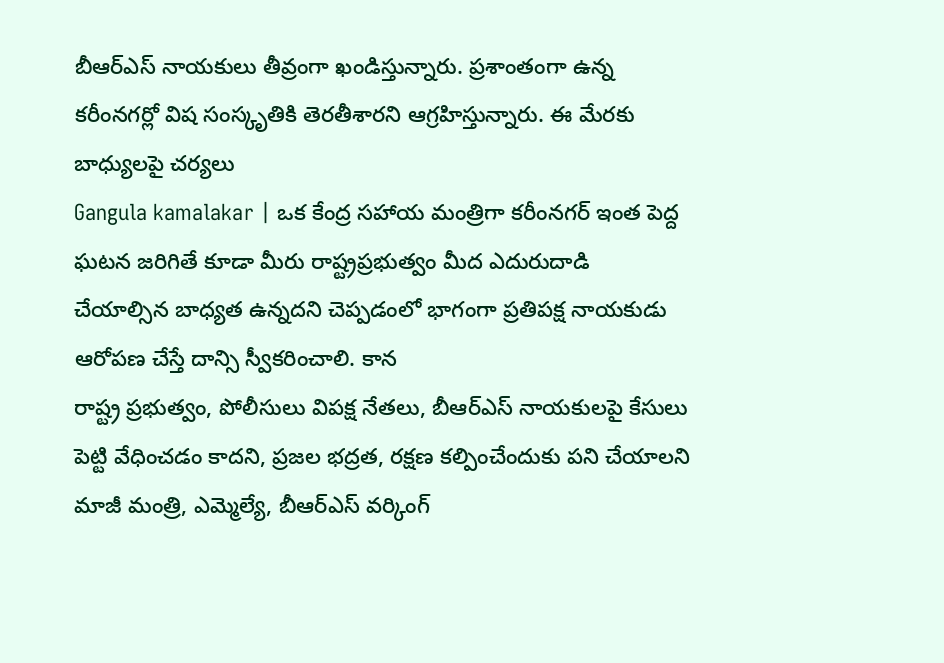బీఆర్ఎస్ నాయకులు తీవ్రంగా ఖండిస్తున్నారు. ప్రశాంతంగా ఉన్న కరీంనగర్లో విష సంస్కృతికి తెరతీశారని ఆగ్రహిస్తున్నారు. ఈ మేరకు బాధ్యులపై చర్యలు
Gangula kamalakar | ఒక కేంద్ర సహాయ మంత్రిగా కరీంనగర్ ఇంత పెద్ద ఘటన జరిగితే కూడా మీరు రాష్ట్రప్రభుత్వం మీద ఎదురుదాడి చేయాల్సిన బాధ్యత ఉన్నదని చెప్పడంలో భాగంగా ప్రతిపక్ష నాయకుడు ఆరోపణ చేస్తే దాన్సి స్వీకరించాలి. కాన
రాష్ట్ర ప్రభుత్వం, పోలీసులు విపక్ష నేతలు, బీఆర్ఎస్ నాయకులపై కేసులు పెట్టి వేధించడం కాదని, ప్రజల భద్రత, రక్షణ కల్పించేందుకు పని చేయాలని మాజీ మంత్రి, ఎమ్మెల్యే, బీఆర్ఎస్ వర్కింగ్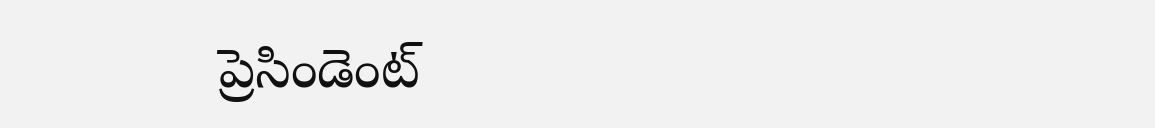ప్రెసిండెంట్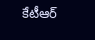కేటీఆర్